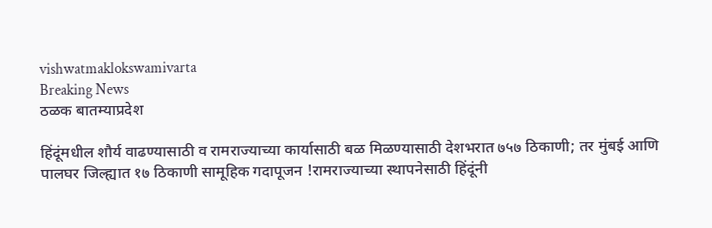vishwatmaklokswamivarta
Breaking News
ठळक बातम्याप्रदेश

हिंदूंमधील शौर्य वाढण्यासाठी व रामराज्याच्या कार्यासाठी बळ मिळण्यासाठी देशभरात ७५७ ठिकाणी; तर मुंबई आणि पालघर जिल्ह्यात १७ ठिकाणी सामूहिक गदापूजन !रामराज्याच्या स्थापनेसाठी हिंदूंनी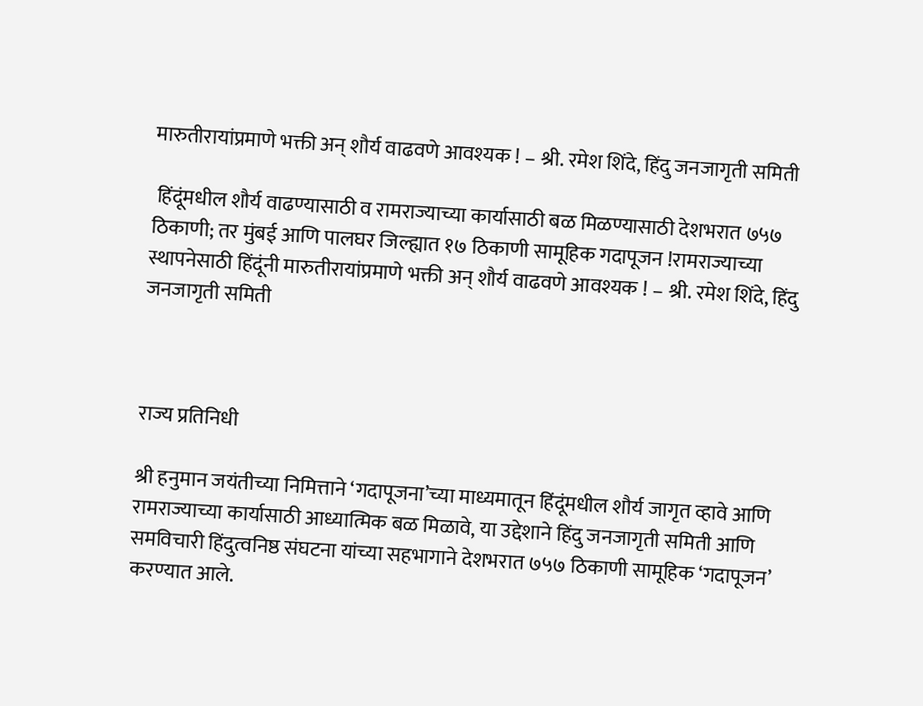मारुतीरायांप्रमाणे भक्ती अन् शौर्य वाढवणे आवश्यक ! – श्री. रमेश शिंदे, हिंदु जनजागृती समिती

 हिंदूंमधील शौर्य वाढण्यासाठी व रामराज्याच्या कार्यासाठी बळ मिळण्यासाठी देशभरात ७५७ ठिकाणी; तर मुंबई आणि पालघर जिल्ह्यात १७ ठिकाणी सामूहिक गदापूजन !रामराज्याच्या स्थापनेसाठी हिंदूंनी मारुतीरायांप्रमाणे भक्ती अन् शौर्य वाढवणे आवश्यक ! – श्री. रमेश शिंदे, हिंदु जनजागृती समिती



राज्य प्रतिनिधी

श्री हनुमान जयंतीच्या निमित्ताने ‘गदापूजना’च्या माध्यमातून हिंदूंमधील शौर्य जागृत व्हावे आणि रामराज्याच्या कार्यासाठी आध्यात्मिक बळ मिळावे, या उद्देशाने हिंदु जनजागृती समिती आणि समविचारी हिंदुत्वनिष्ठ संघटना यांच्या सहभागाने देशभरात ७५७ ठिकाणी सामूहिक ‘गदापूजन’ करण्यात आले.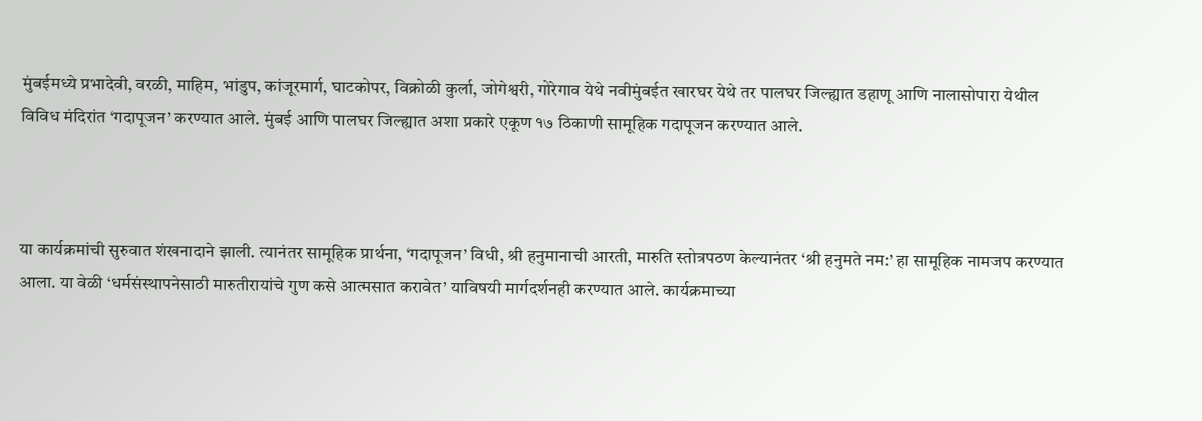मुंबईमध्ये प्रभादेवी, वरळी, माहिम, भांडुप, कांजूरमार्ग, घाटकोपर, विक्रोळी कुर्ला, जोगेश्वरी, गोरेगाव येथे नवीमुंबईत खारघर येथे तर पालघर जिल्ह्यात डहाणू आणि नालासोपारा येथील विविध मंदिरांत ‘गदापूजन’ करण्यात आले. मुंबई आणि पालघर जिल्ह्यात अशा प्रकारे एकूण १७ ठिकाणी सामूहिक गदापूजन करण्यात आले.



या कार्यक्रमांची सुरुवात शंखनादाने झाली. त्यानंतर सामूहिक प्रार्थना, ‘गदापूजन’ विधी, श्री हनुमानाची आरती, मारुति स्तोत्रपठण केल्यानंतर ‘श्री हनुमते नम:’ हा सामूहिक नामजप करण्यात आला. या वेळी ‘धर्मसंस्थापनेसाठी मारुतीरायांचे गुण कसे आत्मसात करावेत’ याविषयी मार्गदर्शनही करण्यात आले. कार्यक्रमाच्या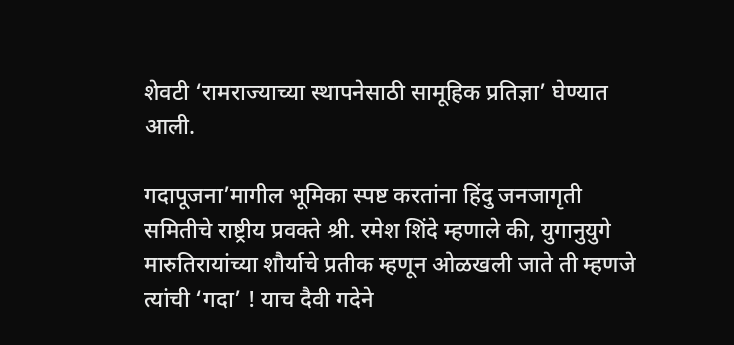शेवटी ‘रामराज्याच्या स्थापनेसाठी सामूहिक प्रतिज्ञा’ घेण्यात आली.

गदापूजना’मागील भूमिका स्पष्ट करतांना हिंदु जनजागृती समितीचे राष्ट्रीय प्रवक्ते श्री. रमेश शिंदे म्हणाले की, युगानुयुगे मारुतिरायांच्या शौर्याचे प्रतीक म्हणून ओळखली जाते ती म्हणजे त्यांची ‘गदा’ ! याच दैवी गदेने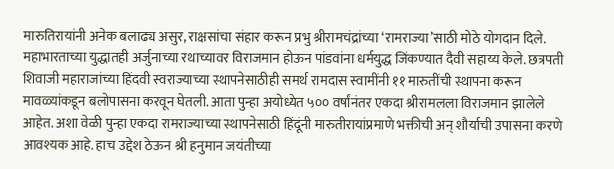मारुतिरायांनी अनेक बलाढ्य असुर, राक्षसांचा संहार करून प्रभु श्रीरामचंद्रांच्या ‘रामराज्या’साठी मोठे योगदान दिले. महाभारताच्या युद्धातही अर्जुनाच्या रथाच्यावर विराजमान होऊन पांडवांना धर्मयुद्ध जिंकण्यात दैवी सहाय्य केले. छत्रपती शिवाजी महाराजांच्या हिंदवी स्वराज्याच्या स्थापनेसाठीही समर्थ रामदास स्वामींनी ११ मारुतींची स्थापना करून मावळ्यांकडून बलोपासना करवून घेतली. आता पुन्हा अयोध्येत ५०० वर्षांनंतर एकदा श्रीरामलला विराजमान झालेले आहेत. अशा वेळी पुन्हा एकदा रामराज्याच्या स्थापनेसाठी हिंदूंनी मारुतीरायांप्रमाणे भक्तीची अन् शौर्याची उपासना करणे आवश्यक आहे. हाच उद्देश ठेऊन श्री हनुमान जयंतीच्या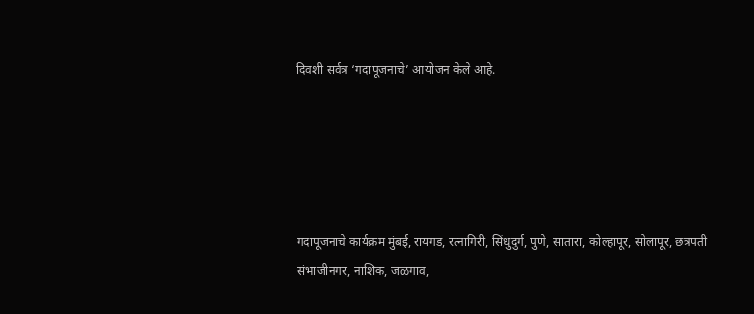दिवशी सर्वत्र ‘गदापूजनाचे’ आयोजन केले आहे.





गदापूजनाचे कार्यक्रम मुंबई, रायगड, रत्नागिरी, सिंधुदुर्ग, पुणे, सातारा, कोल्हापूर, सोलापूर, छत्रपती संभाजीनगर, नाशिक, जळगाव,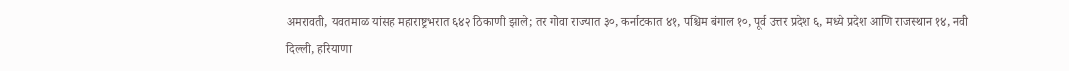अमरावती, यवतमाळ यांसह महाराष्ट्रभरात ६४२ ठिकाणी झाले; तर गोवा राज्यात ३०, कर्नाटकात ४१, पश्चिम बंगाल १०, पूर्व उत्तर प्रदेश ६, मध्ये प्रदेश आणि राजस्थान १४, नवी दिल्ली, हरियाणा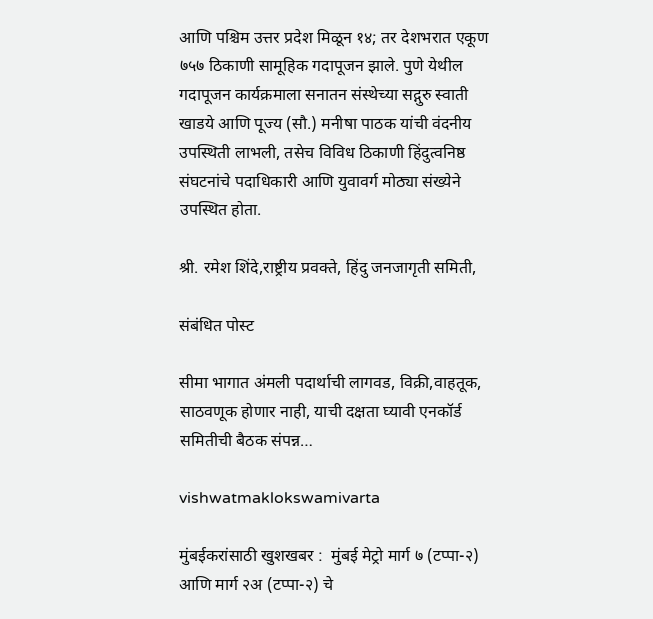आणि पश्चिम उत्तर प्रदेश मिळून १४; तर देशभरात एकूण ७५७ ठिकाणी सामूहिक गदापूजन झाले. पुणे येथील गदापूजन कार्यक्रमाला सनातन संस्थेच्या सद्गुरु स्वाती खाडये आणि पूज्य (सौ.) मनीषा पाठक यांची वंदनीय उपस्थिती लाभली, तसेच विविध ठिकाणी हिंदुत्वनिष्ठ संघटनांचे पदाधिकारी आणि युवावर्ग मोठ्या संख्येने उपस्थित होता.

श्री. रमेश शिंदे,राष्ट्रीय प्रवक्ते, हिंदु जनजागृती समिती,

संबंधित पोस्ट

सीमा भागात अंमली पदार्थाची लागवड, विक्री,वाहतूक, साठवणूक होणार नाही, याची दक्षता घ्यावी एनकॉर्ड समितीची बैठक संपन्न…

vishwatmaklokswamivarta

मुंबईकरांसाठी खुशखबर :  मुंबई मेट्रो मार्ग ७ (टप्पा-२) आणि मार्ग २अ (टप्पा-२) चे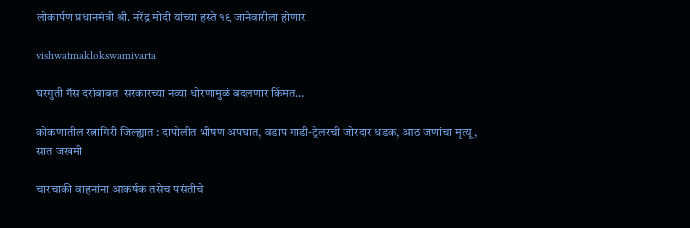लोकार्पण प्रधानमंत्री श्री. नरेंद्र मोदी यांच्या हस्ते १९ जानेवारीला होणार

vishwatmaklokswamivarta

घरगुती गॅस दरांबाबत  सरकारच्या नव्या धोरणामुळं बदलणार किंमत…

कोकणातील रत्नागिरी जिल्ह्यात : दापोलीत भीषण अपघात, वडाप गाडी-ट्रेलरची जोरदार धडक, आठ जणांचा मृत्यू, सात जखमी

चारचाकी वाहनांना आकर्षक तसेच पसंतीचे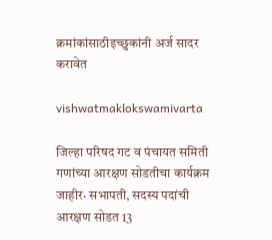क्रमांकांसाठीइच्छुकांनी अर्ज सादर करावेत

vishwatmaklokswamivarta

जिल्हा परिषद गट व पंचायत समिती गणांच्या आरक्षण सोडतीचा कार्यक्रम जाहीर· सभापती, सदस्य पदांची आरक्षण सोडत 13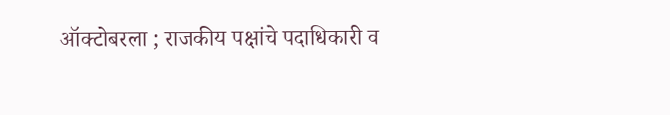ऑक्टोबरला ; राजकीय पक्षांचे पदाधिकारी व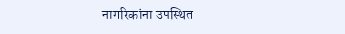नागरिकांना उपस्थित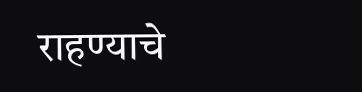राहण्याचे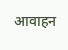आवाहन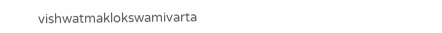vishwatmaklokswamivarta